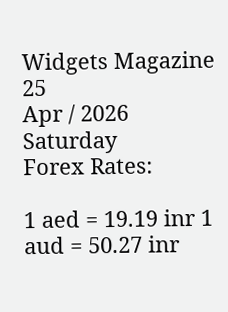Widgets Magazine
25
Apr / 2026
Saturday
Forex Rates:

1 aed = 19.19 inr 1 aud = 50.27 inr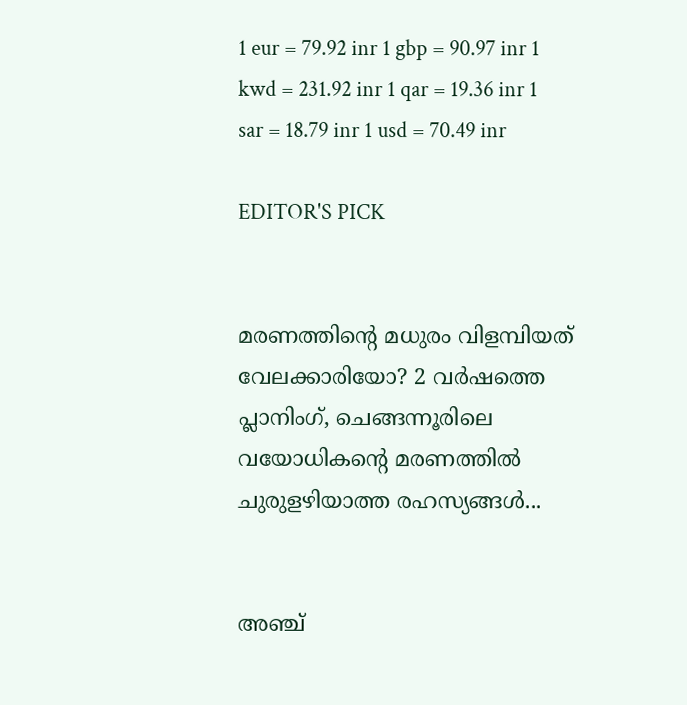1 eur = 79.92 inr 1 gbp = 90.97 inr 1 kwd = 231.92 inr 1 qar = 19.36 inr 1 sar = 18.79 inr 1 usd = 70.49 inr

EDITOR'S PICK


മരണത്തിന്റെ മധുരം വിളമ്പിയത് വേലക്കാരിയോ? 2 വർഷത്തെ പ്ലാനിംഗ്, ചെങ്ങന്നൂരിലെ വയോധികന്റെ മരണത്തിൽ ചുരുളഴിയാത്ത രഹസ്യങ്ങൾ...


അഞ്ച്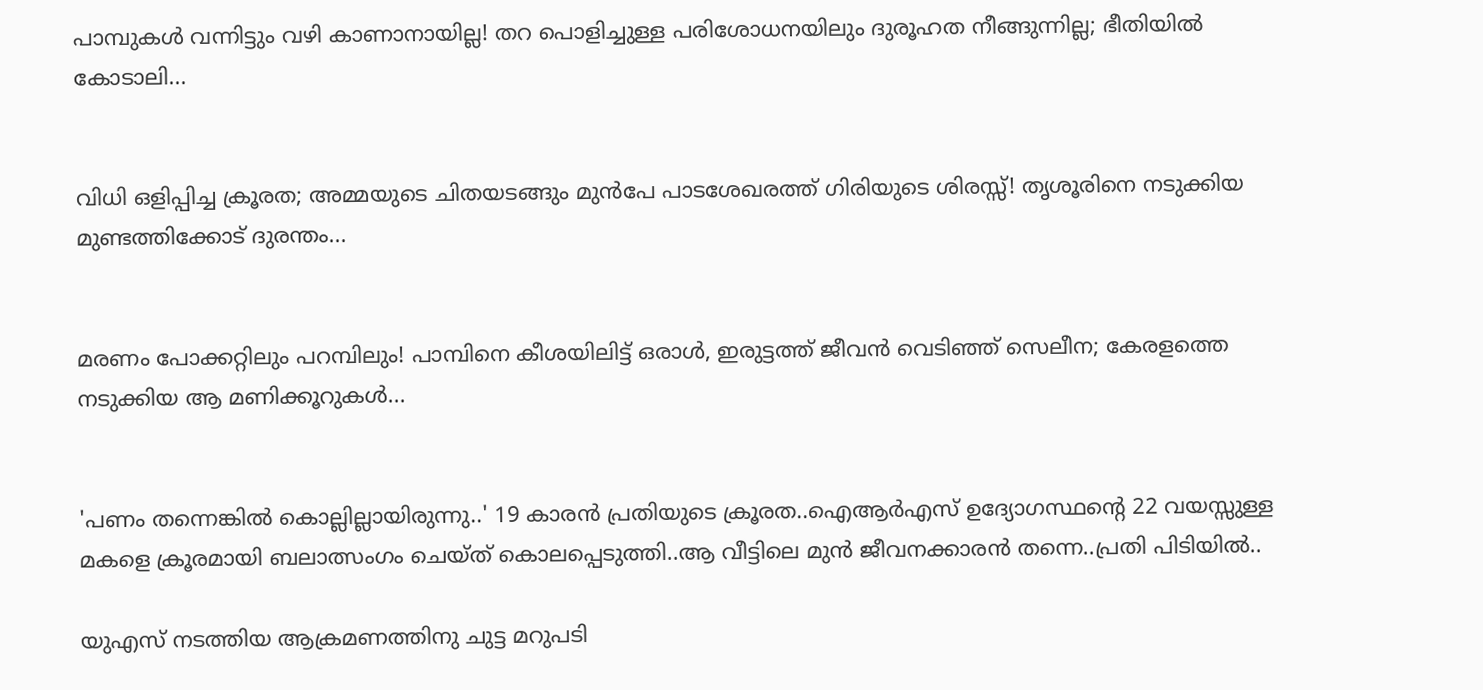പാമ്പുകൾ വന്നിട്ടും വഴി കാണാനായില്ല! തറ പൊളിച്ചുള്ള പരിശോധനയിലും ദുരൂഹത നീങ്ങുന്നില്ല; ഭീതിയിൽ കോടാലി...


വിധി ഒളിപ്പിച്ച ക്രൂരത; അമ്മയുടെ ചിതയടങ്ങും മുൻപേ പാടശേഖരത്ത് ഗിരിയുടെ ശിരസ്സ്! തൃശൂരിനെ നടുക്കിയ മുണ്ടത്തിക്കോട് ദുരന്തം...


മരണം പോക്കറ്റിലും പറമ്പിലും! പാമ്പിനെ കീശയിലിട്ട് ഒരാൾ, ഇരുട്ടത്ത് ജീവൻ വെടിഞ്ഞ് സെലീന; കേരളത്തെ നടുക്കിയ ആ മണിക്കൂറുകൾ...


'പണം തന്നെങ്കിൽ കൊല്ലില്ലായിരുന്നു..' 19 കാരൻ പ്രതിയുടെ ക്രൂരത..ഐആര്‍എസ് ഉദ്യോഗസ്ഥന്റെ 22 വയസ്സുള്ള മകളെ ക്രൂരമായി ബലാത്സംഗം ചെയ്ത് കൊലപ്പെടുത്തി..ആ വീട്ടിലെ മുൻ ജീവനക്കാരൻ തന്നെ..പ്രതി പിടിയിൽ..

യുഎസ് നടത്തിയ ആക്രമണത്തിനു ചുട്ട മറുപടി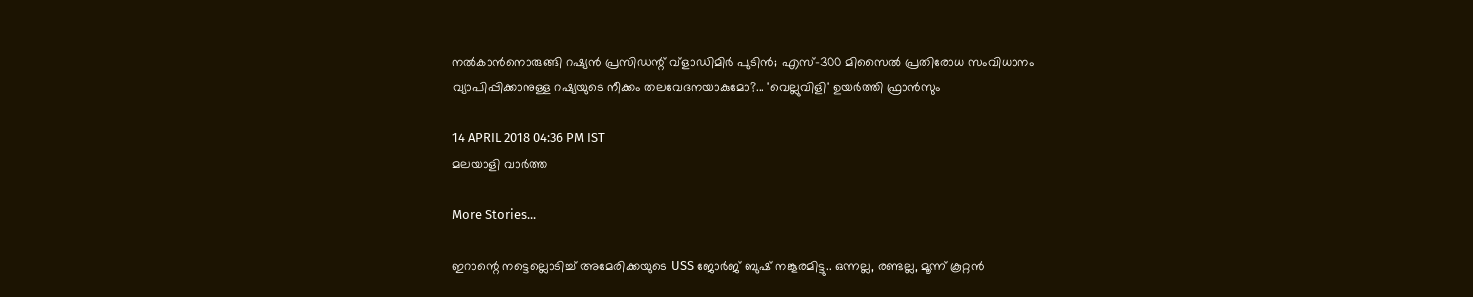നല്‍കാന്‍നൊരുങ്ങി റഷ്യന്‍ പ്രസിഡന്റ് വ്‌ളാഡിമിര്‍ പുടിന്‍; എസ്-300 മിസൈല്‍ പ്രതിരോധ സംവിധാനം വ്യാപിപ്പിക്കാനുള്ള റഷ്യയുടെ നീക്കം തലവേദനയാകുമോ?... 'വെല്ലുവിളി' ഉയര്‍ത്തി ഫ്രാന്‍സും

14 APRIL 2018 04:36 PM IST
മലയാളി വാര്‍ത്ത

More Stories...

ഇറാന്റെ നട്ടെല്ലൊടിച്ച് അമേരിക്കയുടെ USS ജോർജ് ബുഷ് നങ്കൂരമിട്ടു.. ഒന്നല്ല, രണ്ടല്ല, മൂന്ന് കൂറ്റന്‍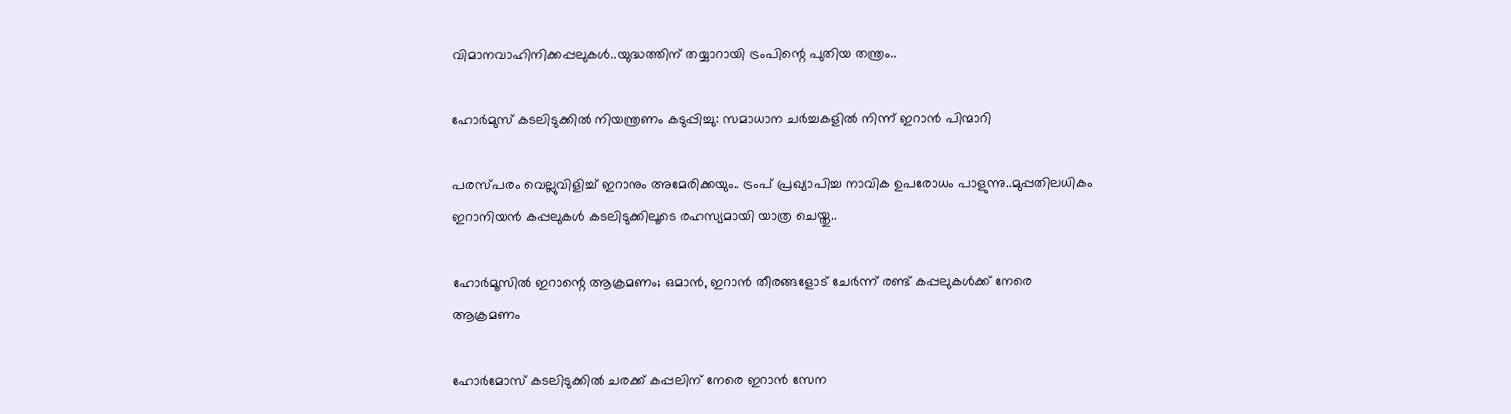വിമാനവാഹിനിക്കപ്പലുകൾ..യുദ്ധത്തിന് തയ്യാറായി ട്രംപിന്റെ പുതിയ തന്ത്രം..

ഹോര്‍മുസ് കടലിടുക്കില്‍ നിയന്ത്രണം കടുപ്പിച്ചു: സമാധാന ചര്‍ച്ചകളില്‍ നിന്ന് ഇറാന്‍ പിന്മാറി

പരസ്പരം വെല്ലുവിളിച്ച് ഇറാനും അമേരിക്കയും.. ട്രംപ് പ്രഖ്യാപിച്ച നാവിക ഉപരോധം പാളുന്നു..മുപ്പതിലധികം ഇറാനിയന്‍ കപ്പലുകള്‍ കടലിടുക്കിലൂടെ രഹസ്യമായി യാത്ര ചെയ്തു..

ഹോര്‍മൂസില്‍ ഇറാന്റെ ആക്രമണം; ഒമാന്‍, ഇറാന്‍ തീരങ്ങളോട് ചേര്‍ന്ന് രണ്ട് കപ്പലുകള്‍ക്ക് നേരെ ആക്രമണം

ഹോര്‍മോസ് കടലിടുക്കില്‍ ചരക്ക് കപ്പലിന് നേരെ ഇറാന്‍ സേന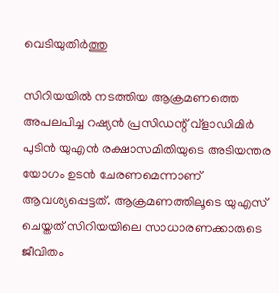വെടിയുതിര്‍ത്തു

സിറിയയില്‍ നടത്തിയ ആക്രമണത്തെ അപലപിച്ച റഷ്യന്‍ പ്രസിഡന്റ് വ്‌ളാഡിമിര്‍ പുടിന്‍ യുഎന്‍ രക്ഷാസമിതിയുടെ അടിയന്തര യോഗം ഉടന്‍ ചേരണമെന്നാണ് ആവശ്യപ്പെട്ടത്. ആക്രമണത്തിലൂടെ യുഎസ് ചെയ്തത് സിറിയയിലെ സാധാരണക്കാരുടെ ജീവിതം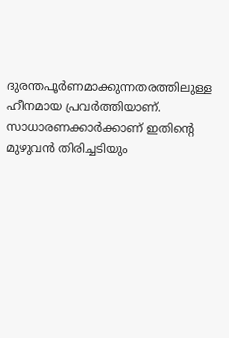ദുരന്തപൂര്‍ണമാക്കുന്നതരത്തിലുള്ള ഹീനമായ പ്രവര്‍ത്തിയാണ്. സാധാരണക്കാര്‍ക്കാണ് ഇതിന്റെ മുഴുവന്‍ തിരിച്ചടിയും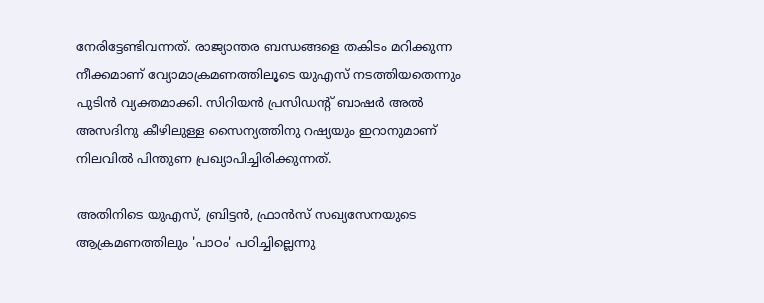നേരിട്ടേണ്ടിവന്നത്. രാജ്യാന്തര ബന്ധങ്ങളെ തകിടം മറിക്കുന്ന നീക്കമാണ് വ്യോമാക്രമണത്തിലൂടെ യുഎസ് നടത്തിയതെന്നും പുടിന്‍ വ്യക്തമാക്കി. സിറിയന്‍ പ്രസിഡന്റ് ബാഷര്‍ അല്‍ അസദിനു കീഴിലുള്ള സൈന്യത്തിനു റഷ്യയും ഇറാനുമാണ് നിലവില്‍ പിന്തുണ പ്രഖ്യാപിച്ചിരിക്കുന്നത്.

അതിനിടെ യുഎസ്, ബ്രിട്ടന്‍, ഫ്രാന്‍സ് സഖ്യസേനയുടെ ആക്രമണത്തിലും 'പാഠം' പഠിച്ചില്ലെന്നു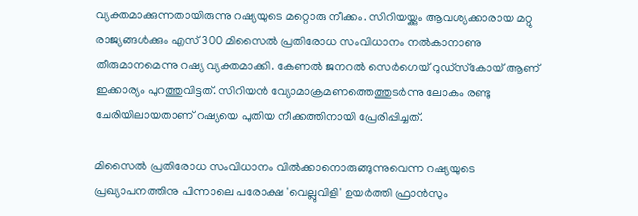വ്യക്തമാക്കുന്നതായിരുന്നു റഷ്യയുടെ മറ്റൊരു നീക്കം. സിറിയയ്ക്കും ആവശ്യക്കാരായ മറ്റു രാജ്യങ്ങള്‍ക്കും എസ് 300 മിസൈല്‍ പ്രതിരോധ സംവിധാനം നല്‍കാനാണു തീരുമാനമെന്നു റഷ്യ വ്യക്തമാക്കി. കേണല്‍ ജനറല്‍ സെര്‍ഗെയ് റുഡ്‌സ്‌കോയ് ആണ് ഇക്കാര്യം പുറത്തുവിട്ടത്. സിറിയന്‍ വ്യോമാക്രമണത്തെത്തുടര്‍ന്നു ലോകം രണ്ടു ചേരിയിലായതാണ് റഷ്യയെ പുതിയ നീക്കത്തിനായി പ്രേരിപ്പിച്ചത്.

മിസൈല്‍ പ്രതിരോധ സംവിധാനം വില്‍ക്കാനൊരുങ്ങുന്നുവെന്ന റഷ്യയുടെ പ്രഖ്യാപനത്തിനു പിന്നാലെ പരോക്ഷ 'വെല്ലുവിളി' ഉയര്‍ത്തി ഫ്രാന്‍സും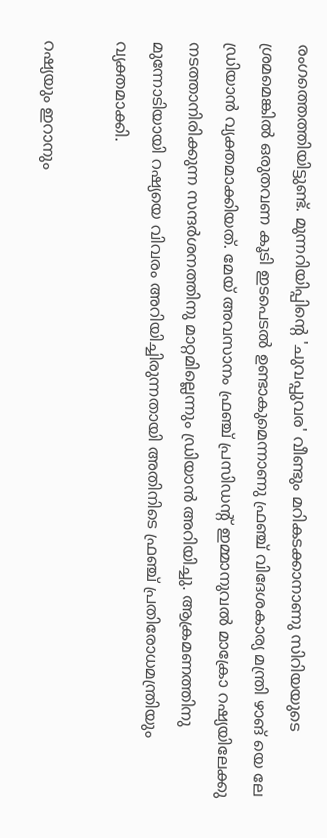രംഗത്തെത്തിയിട്ടുണ്ട്. മുന്നറിയിപ്പിന്റെ 'ചുവപ്പുവര' വീണ്ടും മറികടക്കാനാണു സിറിയയുടെ ശ്രമമെങ്കില്‍ ഒരുതവണ കൂടി ഇടപെടല്‍ ഉണ്ടാകുമെന്നാണു ഫ്രഞ്ച് വിദേശകാര്യ മന്ത്രി ഴാങ് യെ ലേ ഡ്രിയാന്‍ വ്യക്തമാക്കിയത്. മേയ് അവസാനം ഫ്രഞ്ച് പ്രസിഡന്റ് ഇമ്മാനുവല്‍ മാക്രോ റഷ്യയിലേക്കു നടത്താനിരിക്കുന്ന സന്ദര്‍ശനത്തിനു മാറ്റമില്ലെന്നും ഡ്രിയാന്‍ അറിയിച്ചു. ആക്രമണത്തിനു മുന്നോടിയായി റഷ്യയെ വിവരം അറിയിച്ചിരുന്നതായി അതിനിടെ ഫ്രഞ്ച് പ്രതിരോധമന്ത്രിയും വ്യക്തമാക്കി.

റഷ്യയും ഇറാനും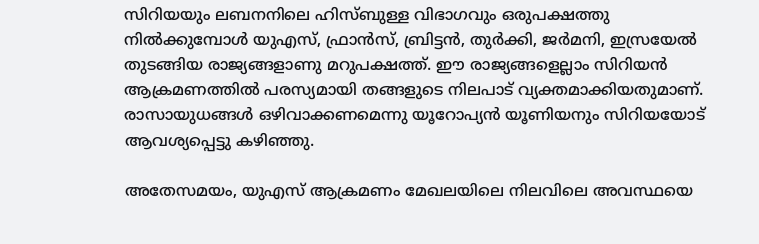സിറിയയും ലബനനിലെ ഹിസ്ബുള്ള വിഭാഗവും ഒരുപക്ഷത്തു നില്‍ക്കുമ്പോള്‍ യുഎസ്, ഫ്രാന്‍സ്, ബ്രിട്ടന്‍, തുര്‍ക്കി, ജര്‍മനി, ഇസ്രയേല്‍ തുടങ്ങിയ രാജ്യങ്ങളാണു മറുപക്ഷത്ത്. ഈ രാജ്യങ്ങളെല്ലാം സിറിയന്‍ ആക്രമണത്തില്‍ പരസ്യമായി തങ്ങളുടെ നിലപാട് വ്യക്തമാക്കിയതുമാണ്. രാസായുധങ്ങള്‍ ഒഴിവാക്കണമെന്നു യൂറോപ്യന്‍ യൂണിയനും സിറിയയോട് ആവശ്യപ്പെട്ടു കഴിഞ്ഞു.

അതേസമയം, യുഎസ് ആക്രമണം മേഖലയിലെ നിലവിലെ അവസ്ഥയെ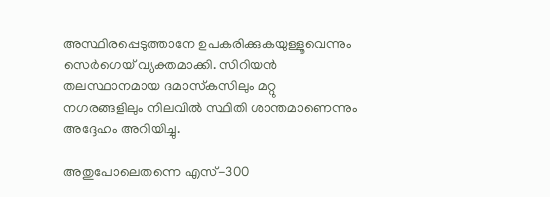അസ്ഥിരപ്പെടുത്താനേ ഉപകരിക്കുകയുള്ളൂവെന്നും സെര്‍ഗെയ് വ്യക്തമാക്കി. സിറിയന്‍ തലസ്ഥാനമായ ദമാസ്‌കസിലും മറ്റു നഗരങ്ങളിലും നിലവില്‍ സ്ഥിതി ശാന്തമാണെന്നും അദ്ദേഹം അറിയിച്ചു.

അതുപോലെതന്നെ എസ്-300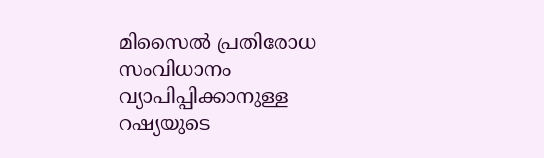മിസൈല്‍ പ്രതിരോധ സംവിധാനം വ്യാപിപ്പിക്കാനുള്ള റഷ്യയുടെ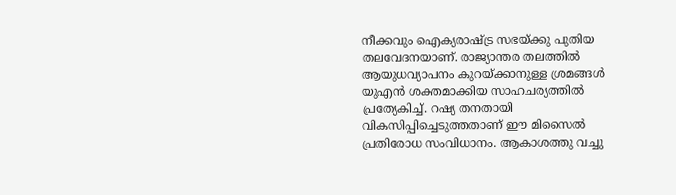നീക്കവും ഐക്യരാഷ്ട്ര സഭയ്ക്കു പുതിയ തലവേദനയാണ്. രാജ്യാന്തര തലത്തില്‍ ആയുധവ്യാപനം കുറയ്ക്കാനുള്ള ശ്രമങ്ങള്‍ യുഎന്‍ ശക്തമാക്കിയ സാഹചര്യത്തില്‍ പ്രത്യേകിച്ച്. റഷ്യ തനതായി വികസിപ്പിച്ചെടുത്തതാണ് ഈ മിസൈല്‍ പ്രതിരോധ സംവിധാനം. ആകാശത്തു വച്ചു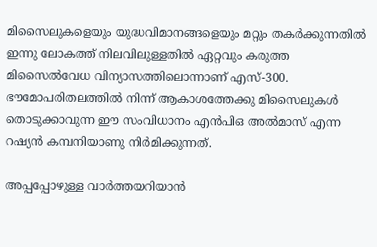മിസൈലുകളെയും യുദ്ധവിമാനങ്ങളെയും മറ്റും തകര്‍ക്കുന്നതില്‍ ഇന്നു ലോകത്ത് നിലവിലുള്ളതില്‍ ഏറ്റവും കരുത്ത മിസൈല്‍വേധ വിന്യാസത്തിലൊന്നാണ് എസ്-300. ഭൗമോപരിതലത്തില്‍ നിന്ന് ആകാശത്തേക്കു മിസൈലുകള്‍ തൊടുക്കാവുന്ന ഈ സംവിധാനം എന്‍പിഒ അല്‍മാസ് എന്ന റഷ്യന്‍ കമ്പനിയാണു നിര്‍മിക്കുന്നത്.

അപ്പപ്പോഴുള്ള വാര്‍ത്തയറിയാന്‍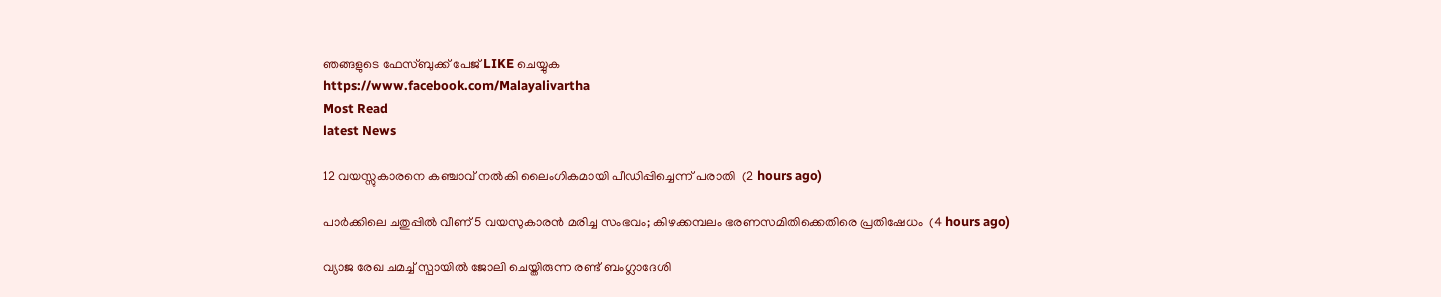ഞങ്ങളുടെ ഫേസ്‌ബുക്ക്‌ പേജ് LIKE ചെയ്യുക
https://www.facebook.com/Malayalivartha
Most Read
latest News

12 വയസ്സുകാരനെ കഞ്ചാവ് നല്‍കി ലൈംഗികമായി പീഡിപ്പിച്ചെന്ന് പരാതി  (2 hours ago)

പാര്‍ക്കിലെ ചതുപ്പില്‍ വീണ് 5 വയസുകാരന്‍ മരിച്ച സംഭവം; കിഴക്കമ്പലം ഭരണസമിതിക്കെതിരെ പ്രതിഷേധം  (4 hours ago)

വ്യാജ രേഖ ചമച്ച് സ്പായില്‍ ജോലി ചെയ്തിരുന്ന രണ്ട് ബംഗ്ലാദേശി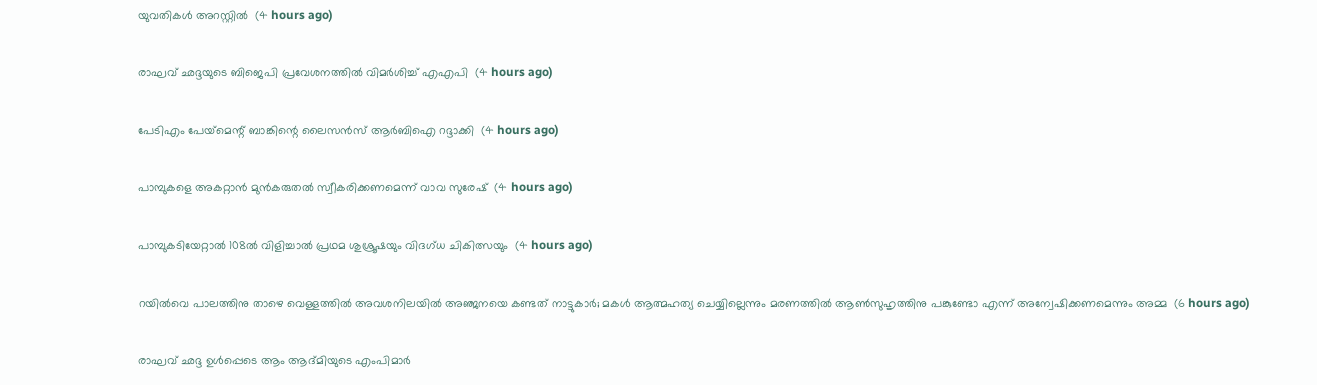യുവതികള്‍ അറസ്റ്റില്‍  (4 hours ago)

രാഘവ് ഛദ്ദയുടെ ബിജെപി പ്രവേശനത്തില്‍ വിമര്‍ശിച്ച് എഎപി  (4 hours ago)

പേടിഎം പേയ്‌മെന്റ് ബാങ്കിന്റെ ലൈസന്‍സ് ആര്‍ബിഐ റദ്ദാക്കി  (4 hours ago)

പാമ്പുകളെ അകറ്റാന്‍ മുന്‍കരുതല്‍ സ്വീകരിക്കണമെന്ന് വാവ സുരേഷ്  (4 hours ago)

പാമ്പുകടിയേറ്റാല്‍ 108ല്‍ വിളിച്ചാല്‍ പ്രഥമ ശുശ്രൂഷയും വിദഗ്ധ ചികിത്സയും  (4 hours ago)

റയില്‍വെ പാലത്തിനു താഴെ വെള്ളത്തില്‍ അവശനിലയില്‍ അഞ്ജനയെ കണ്ടത് നാട്ടുകാര്‍; മകള്‍ ആത്മഹത്യ ചെയ്യില്ലെന്നും മരണത്തില്‍ ആണ്‍സുഹൃത്തിനു പങ്കുണ്ടോ എന്ന് അന്വേഷിക്കണമെന്നും അമ്മ  (6 hours ago)

രാഘവ് ഛദ്ദ ഉള്‍പ്പെടെ ആം ആദ്മിയുടെ എംപിമാര്‍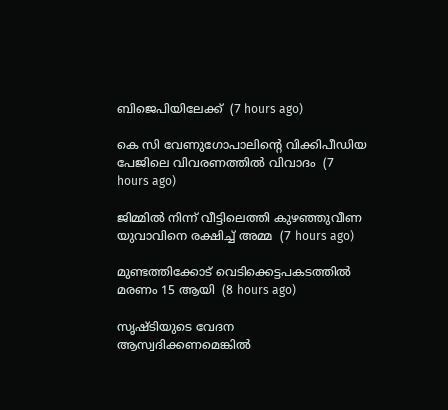ബിജെപിയിലേക്ക്  (7 hours ago)

കെ സി വേണുഗോപാലിന്റെ വിക്കിപീഡിയ പേജിലെ വിവരണത്തില്‍ വിവാദം  (7 hours ago)

ജിമ്മില്‍ നിന്ന് വീട്ടിലെത്തി കുഴഞ്ഞുവീണ യുവാവിനെ രക്ഷിച്ച് അമ്മ  (7 hours ago)

മുണ്ടത്തിക്കോട് വെടിക്കെട്ടപകടത്തില്‍ മരണം 15 ആയി  (8 hours ago)

സൃഷ്ടിയുടെ വേദന ആസ്വദിക്കണമെങ്കില്‍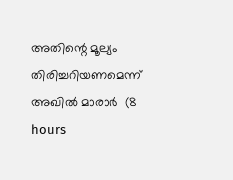അതിന്റെ മൂല്യം തിരിച്ചറിയണമെന്ന് അഖില്‍ മാരാര്‍  (8 hours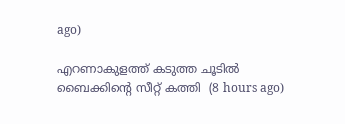ago)

എറണാകുളത്ത് കടുത്ത ചൂടില്‍ ബൈക്കിന്റെ സീറ്റ് കത്തി  (8 hours ago)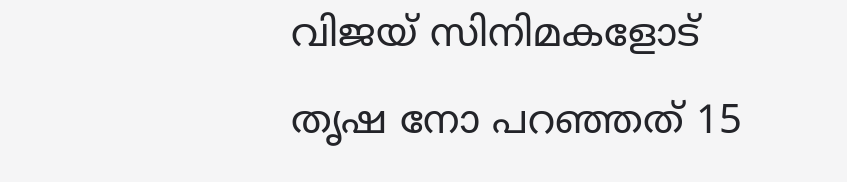വിജയ് സിനിമകളോട് തൃഷ നോ പറഞ്ഞത് 15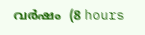വര്‍ഷം  (8 hours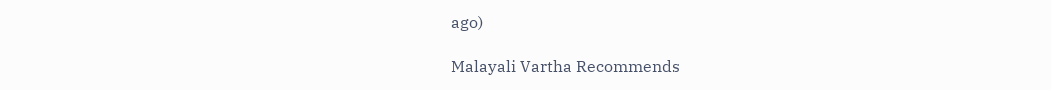ago)

Malayali Vartha Recommends